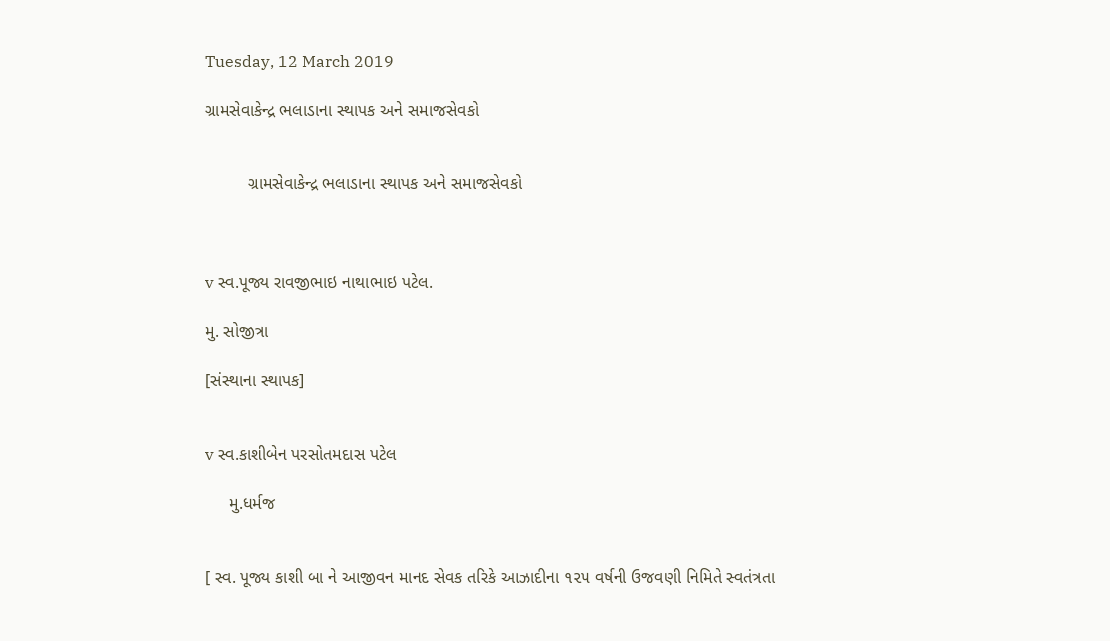Tuesday, 12 March 2019

ગ્રામસેવાકેન્દ્ર ભલાડાના સ્થાપક અને સમાજસેવકો


         ગ્રામસેવાકેન્દ્ર ભલાડાના સ્થાપક અને સમાજસેવકો



v સ્વ.પૂજ્ય રાવજીભાઇ નાથાભાઇ પટેલ.

મુ. સોજીત્રા

[સંસ્થાના સ્થાપક]


v સ્વ.કાશીબેન પરસોતમદાસ પટેલ

     મુ.ધર્મજ


[ સ્વ. પૂજ્ય કાશી બા ને આજીવન માનદ સેવક તરિકે આઝાદીના ૧૨૫ વર્ષની ઉજવણી નિમિતે સ્વતંત્રતા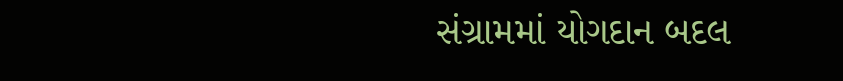સંગ્રામમાં યોગદાન બદલ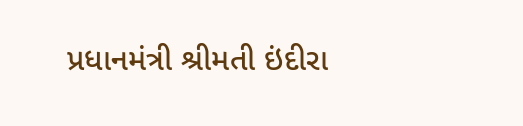પ્રધાનમંત્રી શ્રીમતી ઇંદીરા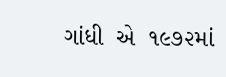ગાંધી  એ  ૧૯૭૨માં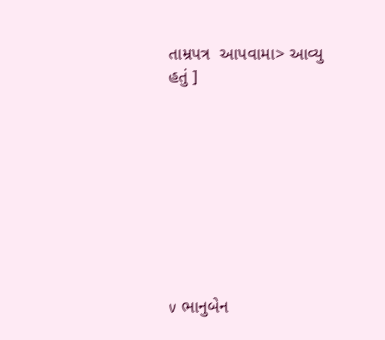તામ્રપત્ર  આપવામા> આવ્યુ  હતું ]









v ભાનુબેન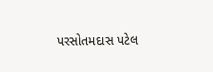પરસોતમદાસ પટેલ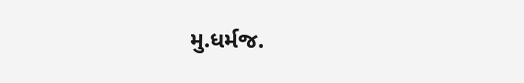મુ.ધર્મજ.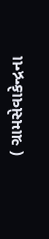( ગ્રામસેવાકેન્દ્રના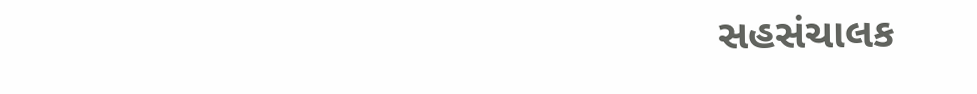સહસંચાલક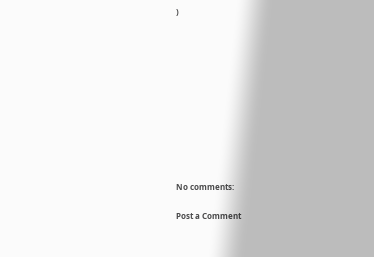)











No comments:

Post a Comment